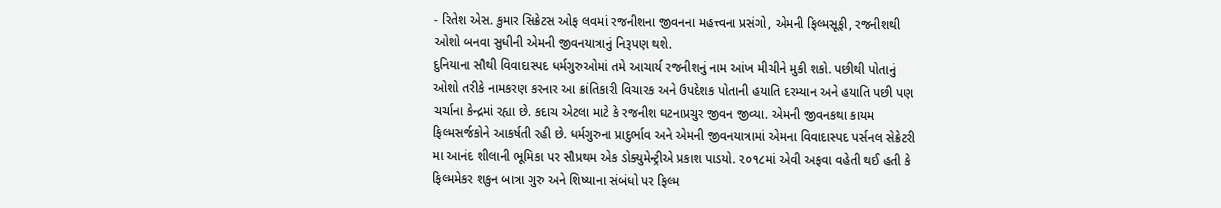- રિતેશ એસ. કુમાર સિક્રેટસ ઓફ લવમાં રજનીશના જીવનના મહત્ત્વના પ્રસંગો, એમની ફિલ્મસૂફી, રજનીશથી ઓશો બનવા સુધીની એમની જીવનયાત્રાનું નિરૂપણ થશે.
દુનિયાના સૌથી વિવાદાસ્પદ ધર્મગુરુઓમાં તમે આચાર્ય રજનીશનું નામ આંખ મીચીને મુકી શકો. પછીથી પોતાનું ઓશો તરીકે નામકરણ કરનાર આ ક્રાંતિકારી વિચારક અને ઉપદેશક પોતાની હયાતિ દરમ્યાન અને હયાતિ પછી પણ ચર્ચાના કેન્દ્રમાં રહ્યા છે. કદાચ એટલા માટે કે રજનીશ ઘટનાપ્રચુર જીવન જીવ્યા. એમની જીવનકથા કાયમ ફિલ્મસર્જકોને આકર્ષતી રહી છે. ધર્મગુરુના પ્રાદુર્ભાવ અને એમની જીવનયાત્રામાં એમના વિવાદાસ્પદ પર્સનલ સેક્રેટરી મા આનંદ શીલાની ભૂમિકા પર સૌપ્રથમ એક ડોક્યુમેન્ટ્રીએ પ્રકાશ પાડયો. ૨૦૧૮માં એવી અફવા વહેતી થઈ હતી કે ફિલ્મમેકર શકુન બાત્રા ગુરુ અને શિષ્યાના સંબંધો પર ફિલ્મ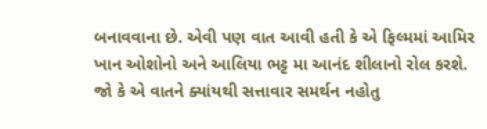બનાવવાના છે. એવી પણ વાત આવી હતી કે એ ફિલ્મમાં આમિર ખાન ઓશોનો અને આલિયા ભટ્ટ મા આનંદ શીલાનો રોલ કરશે. જો કે એ વાતને ક્યાંયથી સત્તાવાર સમર્થન નહોતુ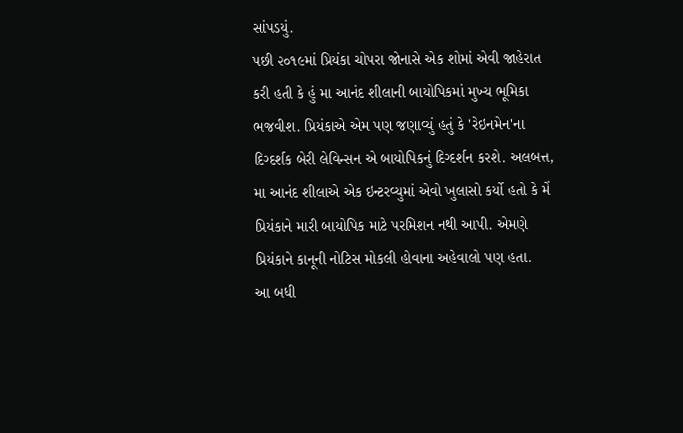સાંપડયું.
પછી ૨૦૧૯માં પ્રિયંકા ચોપરા જોનાસે એક શોમાં એવી જાહેરાત કરી હતી કે હું મા આનંદ શીલાની બાયોપિકમાં મુખ્ય ભૂમિકા ભજવીશ. પ્રિયંકાએ એમ પણ જણાવ્યું હતું કે 'રેઇનમેન'ના દિગ્દર્શક બેરી લેવિન્સન એ બાયોપિકનું દિગ્દર્શન કરશે. અલબત્ત, મા આનંદ શીલાએ એક ઇન્ટરવ્યુમાં એવો ખુલાસો કર્યો હતો કે મેં પ્રિયંકાને મારી બાયોપિક માટે પરમિશન નથી આપી. એમણે પ્રિયંકાને કાનૂની નોટિસ મોકલી હોવાના અહેવાલો પણ હતા.
આ બધી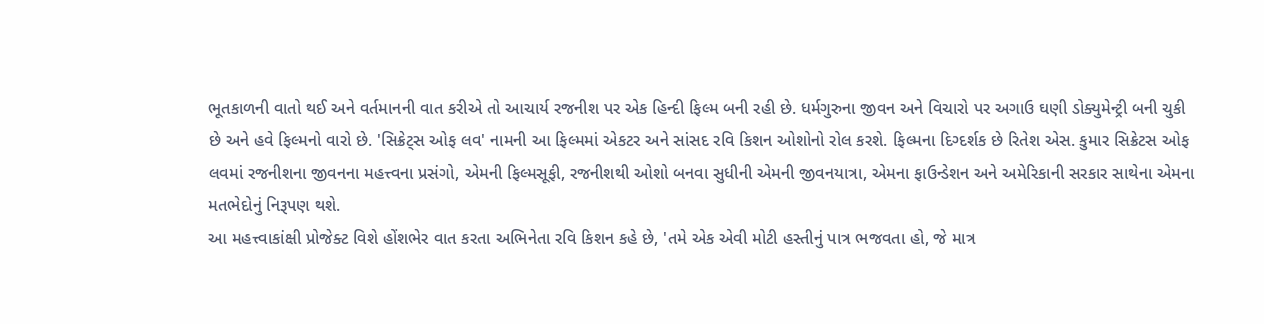ભૂતકાળની વાતો થઈ અને વર્તમાનની વાત કરીએ તો આચાર્ય રજનીશ પર એક હિન્દી ફિલ્મ બની રહી છે. ધર્મગુરુના જીવન અને વિચારો પર અગાઉ ઘણી ડોક્યુમેન્ટ્રી બની ચુકી છે અને હવે ફિલ્મનો વારો છે. 'સિક્રેટ્સ ઓફ લવ' નામની આ ફિલ્મમાં એકટર અને સાંસદ રવિ કિશન ઓશોનો રોલ કરશે. ફિલ્મના દિગ્દર્શક છે રિતેશ એસ. કુમાર સિક્રેટસ ઓફ લવમાં રજનીશના જીવનના મહત્ત્વના પ્રસંગો, એમની ફિલ્મસૂફી, રજનીશથી ઓશો બનવા સુધીની એમની જીવનયાત્રા, એમના ફાઉન્ડેશન અને અમેરિકાની સરકાર સાથેના એમના મતભેદોનું નિરૂપણ થશે.
આ મહત્ત્વાકાંક્ષી પ્રોજેક્ટ વિશે હોંશભેર વાત કરતા અભિનેતા રવિ કિશન કહે છે, 'તમે એક એવી મોટી હસ્તીનું પાત્ર ભજવતા હો, જે માત્ર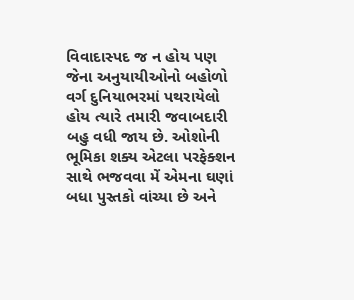વિવાદાસ્પદ જ ન હોય પણ જેના અનુયાયીઓનો બહોળો વર્ગ દુનિયાભરમાં પથરાયેલો હોય ત્યારે તમારી જવાબદારી બહુ વધી જાય છે. ઓશોની ભૂમિકા શક્ય એટલા પરફેક્શન સાથે ભજવવા મેં એમના ઘણાં બધા પુસ્તકો વાંચ્યા છે અને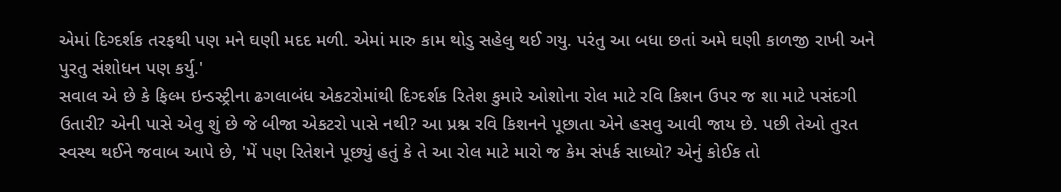એમાં દિગ્દર્શક તરફથી પણ મને ઘણી મદદ મળી. એમાં મારુ કામ થોડુ સહેલુ થઈ ગયુ. પરંતુ આ બધા છતાં અમે ઘણી કાળજી રાખી અને પુરતુ સંશોધન પણ કર્યુ.'
સવાલ એ છે કે ફિલ્મ ઇન્ડસ્ટ્રીના ઢગલાબંધ એકટરોમાંથી દિગ્દર્શક રિતેશ કુમારે ઓશોના રોલ માટે રવિ કિશન ઉપર જ શા માટે પસંદગી ઉતારી? એની પાસે એવુ શું છે જે બીજા એકટરો પાસે નથી? આ પ્રશ્ન રવિ કિશનને પૂછાતા એને હસવુ આવી જાય છે. પછી તેઓ તુરત સ્વસ્થ થઈને જવાબ આપે છે, 'મેં પણ રિતેશને પૂછ્યું હતું કે તે આ રોલ માટે મારો જ કેમ સંપર્ક સાધ્યો? એનું કોઈક તો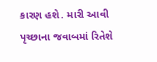કારણ હશે. મારી આવી પૃચ્છાના જવાબમાં રિતેશે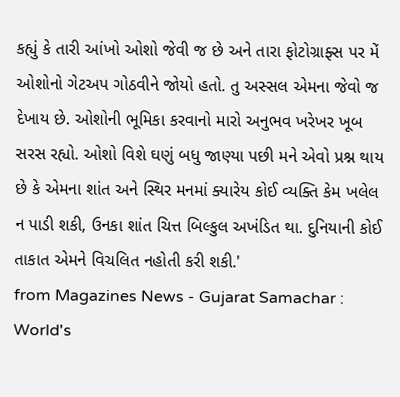કહ્યું કે તારી આંખો ઓશો જેવી જ છે અને તારા ફોટોગ્રાફ્સ પર મેં ઓશોનો ગેટઅપ ગોઠવીને જોયો હતો. તુ અસ્સલ એમના જેવો જ દેખાય છે. ઓશોની ભૂમિકા કરવાનો મારો અનુભવ ખરેખર ખૂબ સરસ રહ્યો. ઓશો વિશે ઘણું બધુ જાણ્યા પછી મને એવો પ્રશ્ન થાય છે કે એમના શાંત અને સ્થિર મનમાં ક્યારેય કોઈ વ્યક્તિ કેમ ખલેલ ન પાડી શકી, ઉનકા શાંત ચિત્ત બિલ્કુલ અખંડિત થા. દુનિયાની કોઈ તાકાત એમને વિચલિત નહોતી કરી શકી.'
from Magazines News - Gujarat Samachar : World's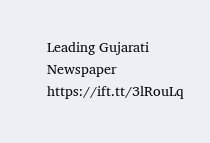Leading Gujarati Newspaper https://ift.tt/3lRouLq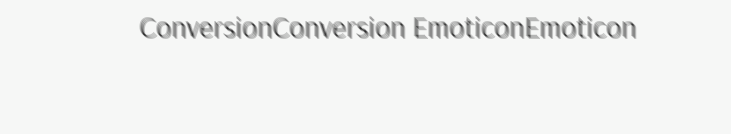ConversionConversion EmoticonEmoticon